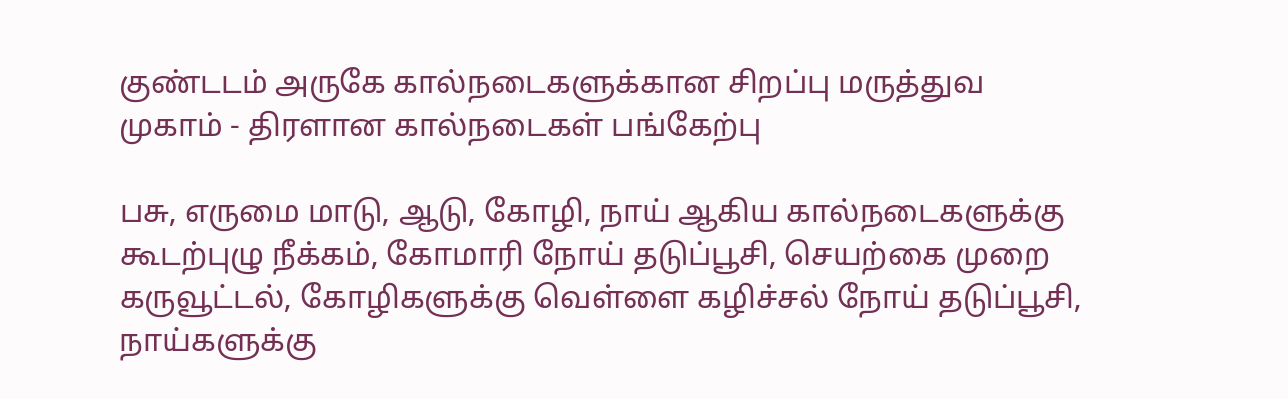குண்டடம் அருகே கால்நடைகளுக்கான சிறப்பு மருத்துவ முகாம் - திரளான கால்நடைகள் பங்கேற்பு

பசு, எருமை மாடு, ஆடு, கோழி, நாய் ஆகிய கால்நடைகளுக்கு கூடற்புழு நீக்கம், கோமாரி நோய் தடுப்பூசி, செயற்கை முறை கருவூட்டல், கோழிகளுக்கு வெள்ளை கழிச்சல் நோய் தடுப்பூசி, நாய்களுக்கு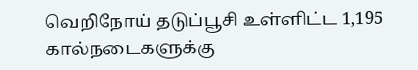வெறிநோய் தடுப்பூசி உள்ளிட்ட 1,195 கால்நடைகளுக்கு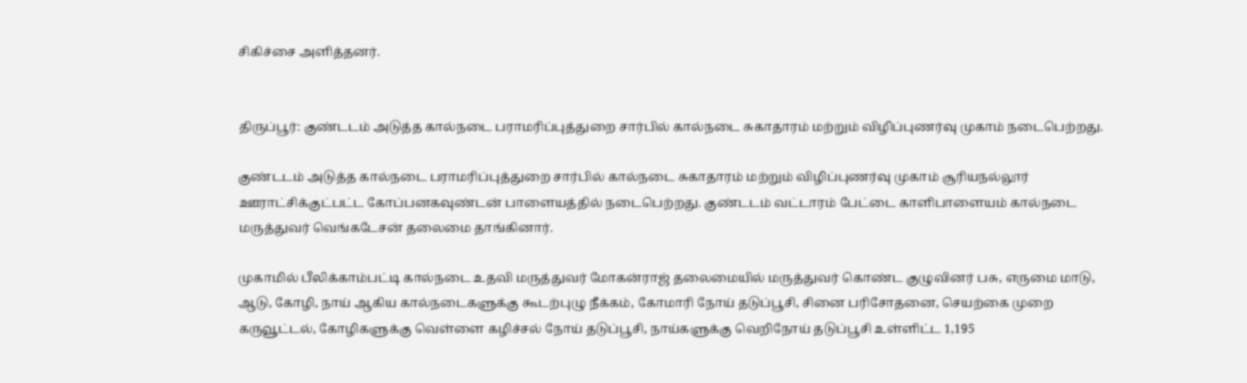சிகிச்சை அளித்தனர்.


திருப்பூர்: குண்டடம் அடுத்த கால்நடை பராமரிப்புத்துறை சார்பில் கால்நடை சுகாதாரம் மற்றும் விழிப்புணர்வு முகாம் நடைபெற்றது.

குண்டடம் அடுத்த கால்நடை பராமரிப்புத்துறை சார்பில் கால்நடை சுகாதாரம் மற்றும் விழிப்புணர்வு முகாம் சூரியநல்லூர் ஊராட்சிக்குட்பட்ட கோப்பனகவுண்டன் பாளையத்தில் நடைபெற்றது. குண்டடம் வட்டாரம் பேட்டை காளிபாளையம் கால்நடை மருத்துவர் வெங்கடேசன் தலைமை தாங்கினார்.

முகாமில் பீலிக்காம்பட்டி கால்நடை உதவி மருத்துவர் மோகன்ராஜ் தலைமையில் மருத்துவர் கொண்ட குழுவினர் பசு, எருமை மாடு, ஆடு, கோழி, நாய் ஆகிய கால்நடைகளுக்கு கூடற்புழு நீக்கம், கோமாரி நோய் தடுப்பூசி, சினை பரிசோதனை, செயற்கை முறை கருவூட்டல், கோழிகளுக்கு வெள்ளை கழிச்சல் நோய் தடுப்பூசி, நாய்களுக்கு வெறிநோய் தடுப்பூசி உள்ளிட்ட 1,195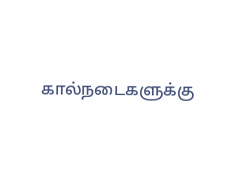கால்நடைகளுக்கு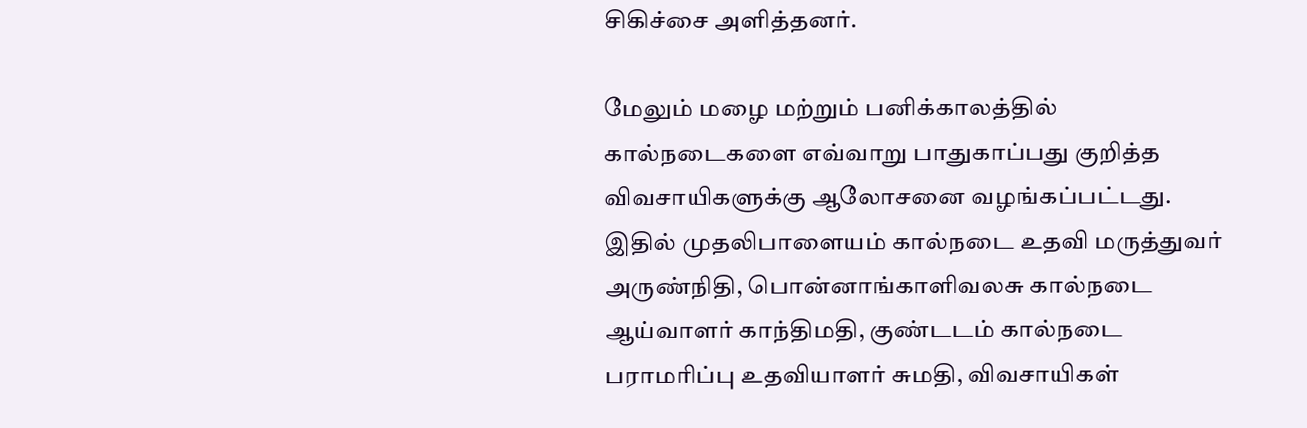சிகிச்சை அளித்தனர்.

மேலும் மழை மற்றும் பனிக்காலத்தில் கால்நடைகளை எவ்வாறு பாதுகாப்பது குறித்த விவசாயிகளுக்கு ஆலோசனை வழங்கப்பட்டது. இதில் முதலிபாளையம் கால்நடை உதவி மருத்துவர் அருண்நிதி, பொன்னாங்காளிவலசு கால்நடை ஆய்வாளர் காந்திமதி, குண்டடம் கால்நடை பராமரிப்பு உதவியாளர் சுமதி, விவசாயிகள்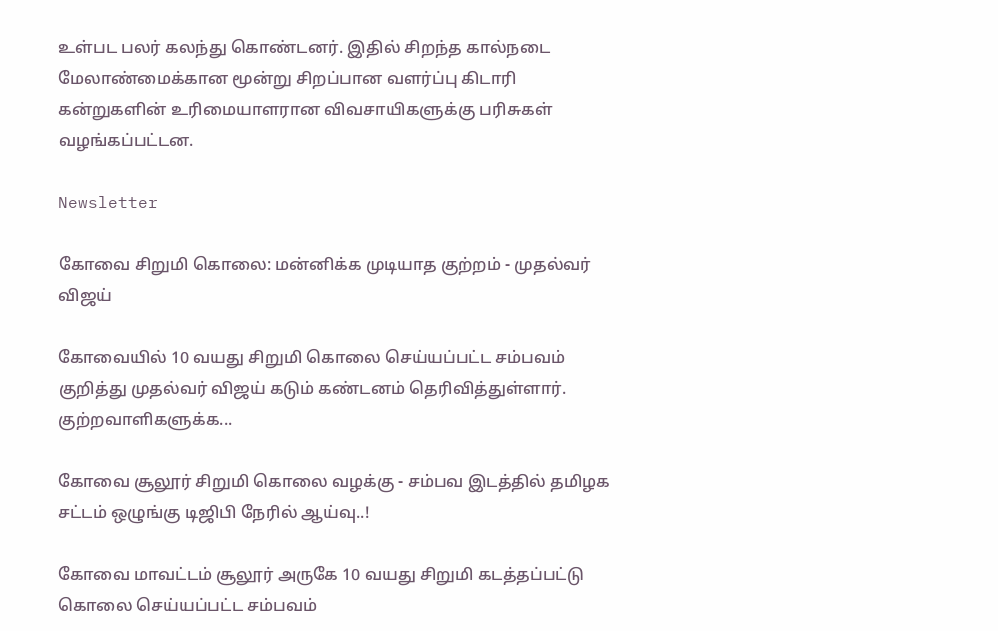உள்பட பலர் கலந்து கொண்டனர். இதில் சிறந்த கால்நடை மேலாண்மைக்கான மூன்று சிறப்பான வளர்ப்பு கிடாரி கன்றுகளின் உரிமையாளரான விவசாயிகளுக்கு பரிசுகள் வழங்கப்பட்டன.

Newsletter

கோவை சிறுமி கொலை: மன்னிக்க முடியாத குற்றம் - முதல்வர் விஜய்

கோவையில் 10 வயது சிறுமி கொலை செய்யப்பட்ட சம்பவம் குறித்து முதல்வர் விஜய் கடும் கண்டனம் தெரிவித்துள்ளார். குற்றவாளிகளுக்க...

கோவை சூலூர் சிறுமி கொலை வழக்கு - சம்பவ இடத்தில் தமிழக சட்டம் ஒழுங்கு டிஜிபி நேரில் ஆய்வு..!

கோவை மாவட்டம் சூலூர் அருகே 10 வயது சிறுமி கடத்தப்பட்டு கொலை செய்யப்பட்ட சம்பவம்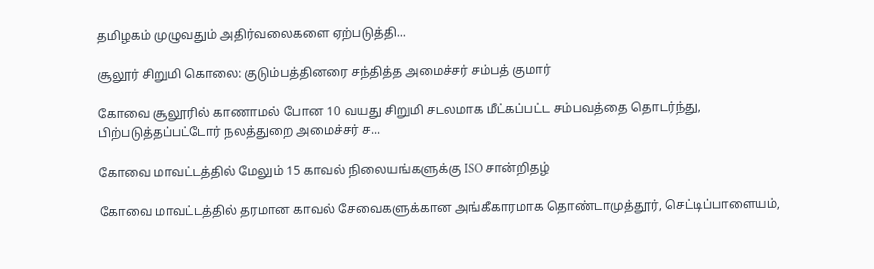தமிழகம் முழுவதும் அதிர்வலைகளை ஏற்படுத்தி...

சூலூர் சிறுமி கொலை: குடும்பத்தினரை சந்தித்த அமைச்சர் சம்பத் குமார்

கோவை சூலூரில் காணாமல் போன 10 வயது சிறுமி சடலமாக மீட்கப்பட்ட சம்பவத்தை தொடர்ந்து, பிற்படுத்தப்பட்டோர் நலத்துறை அமைச்சர் ச...

கோவை மாவட்டத்தில் மேலும் 15 காவல் நிலையங்களுக்கு ISO சான்றிதழ்

கோவை மாவட்டத்தில் தரமான காவல் சேவைகளுக்கான அங்கீகாரமாக தொண்டாமுத்தூர், செட்டிப்பாளையம்,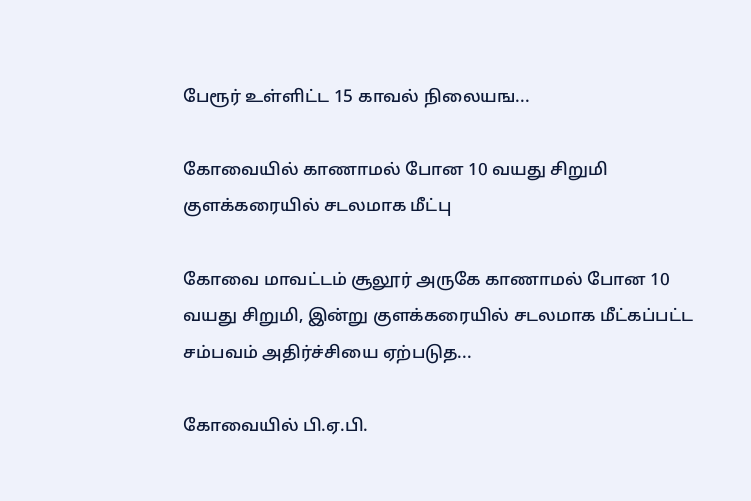பேரூர் உள்ளிட்ட 15 காவல் நிலையங...

கோவையில் காணாமல் போன 10 வயது சிறுமி குளக்கரையில் சடலமாக மீட்பு

கோவை மாவட்டம் சூலூர் அருகே காணாமல் போன 10 வயது சிறுமி, இன்று குளக்கரையில் சடலமாக மீட்கப்பட்ட சம்பவம் அதிர்ச்சியை ஏற்படுத...

கோவையில் பி.ஏ.பி.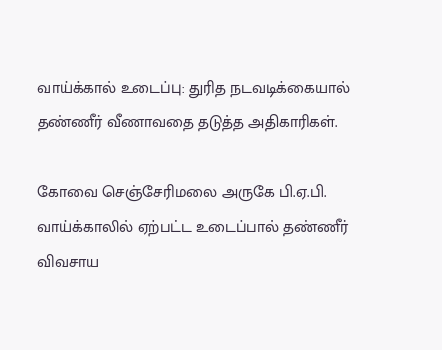வாய்க்கால் உடைப்பு: துரித நடவடிக்கையால் தண்ணீர் வீணாவதை தடுத்த அதிகாரிகள்.

கோவை செஞ்சேரிமலை அருகே பி.ஏ.பி. வாய்க்காலில் ஏற்பட்ட உடைப்பால் தண்ணீர் விவசாய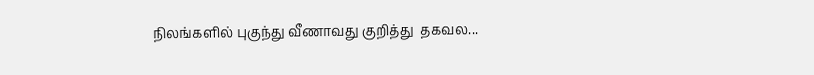நிலங்களில் புகுந்து வீணாவது குறித்து  தகவல...